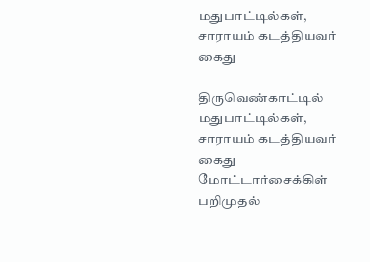மதுபாட்டில்கள், சாராயம் கடத்தியவர் கைது

திருவெண்காட்டில் மதுபாட்டில்கள், சாராயம் கடத்தியவர் கைது மோட்டார்சைக்கிள் பறிமுதல்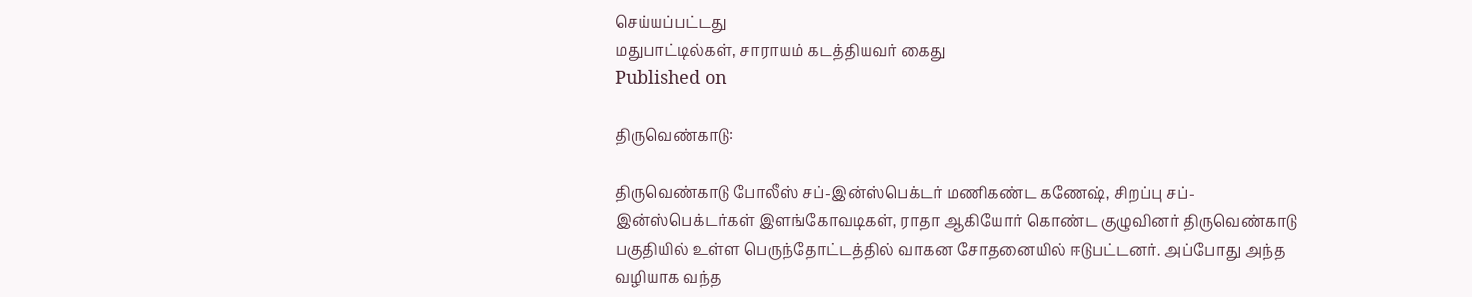செய்யப்பட்டது
மதுபாட்டில்கள், சாராயம் கடத்தியவர் கைது
Published on

திருவெண்காடு:

திருவெண்காடு போலீஸ் சப்-இன்ஸ்பெக்டர் மணிகண்ட கணேஷ், சிறப்பு சப்-இன்ஸ்பெக்டர்கள் இளங்கோவடிகள், ராதா ஆகியோர் கொண்ட குழுவினர் திருவெண்காடு பகுதியில் உள்ள பெருந்தோட்டத்தில் வாகன சோதனையில் ஈடுபட்டனர். அப்போது அந்த வழியாக வந்த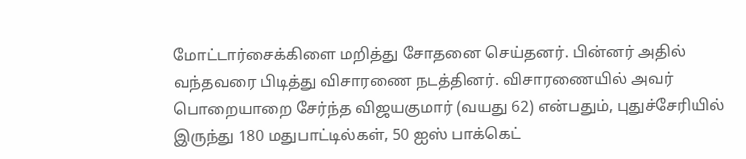மோட்டார்சைக்கிளை மறித்து சோதனை செய்தனர். பின்னர் அதில் வந்தவரை பிடித்து விசாரணை நடத்தினர். விசாரணையில் அவர் பொறையாறை சேர்ந்த விஜயகுமார் (வயது 62) என்பதும், புதுச்சேரியில் இருந்து 180 மதுபாட்டில்கள், 50 ஐஸ் பாக்கெட்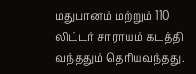மதுபானம் மற்றும் 110 லிட்டர் சாராயம் கடத்தி வந்ததும் தெரியவந்தது.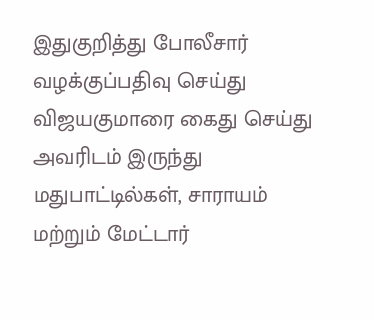இதுகுறித்து போலீசார் வழக்குப்பதிவு செய்து விஜயகுமாரை கைது செய்து அவரிடம் இருந்து மதுபாட்டில்கள், சாராயம் மற்றும் மேட்டார்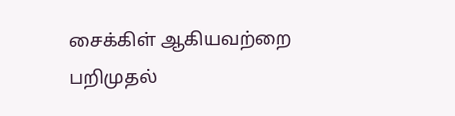சைக்கிள் ஆகியவற்றை பறிமுதல்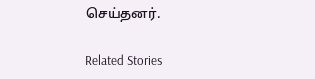செய்தனர்.

Related Stories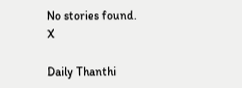No stories found.
X

Daily Thanthi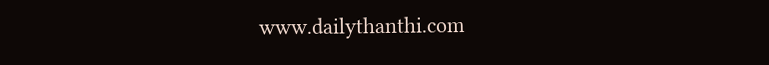www.dailythanthi.com